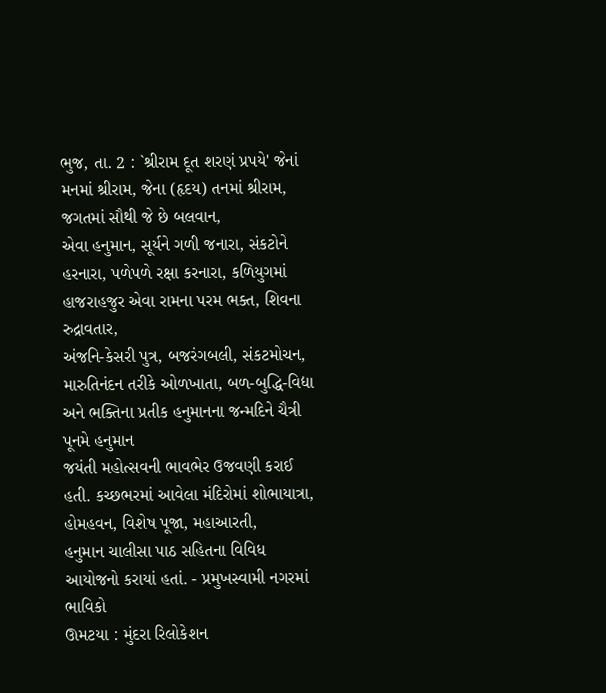ભુજ, તા. 2 : `શ્રીરામ દૂત શરણં પ્રપયે' જેનાં મનમાં શ્રીરામ, જેના (હૃદય) તનમાં શ્રીરામ, જગતમાં સૌથી જે છે બલવાન,
એવા હનુમાન, સૂર્યને ગળી જનારા, સંકટોને હરનારા, પળેપળે રક્ષા કરનારા, કળિયુગમાં હાજરાહજુર એવા રામના પરમ ભક્ત, શિવના રુદ્રાવતાર,
અંજનિ-કેસરી પુત્ર, બજરંગબલી, સંકટમોચન, મારુતિનંદન તરીકે ઓળખાતા, બળ-બુદ્ધિ-વિદ્યા અને ભક્તિના પ્રતીક હનુમાનના જન્મદિને ચૈત્રી પૂનમે હનુમાન
જયંતી મહોત્સવની ભાવભેર ઉજવણી કરાઈ હતી. કચ્છભરમાં આવેલા મંદિરોમાં શોભાયાત્રા,
હોમહવન, વિશેષ પૂજા, મહાઆરતી,
હનુમાન ચાલીસા પાઠ સહિતના વિવિધ આયોજનો કરાયાં હતાં. - પ્રમુખસ્વામી નગરમાં ભાવિકો
ઊમટયા : મુંદરા રિલોકેશન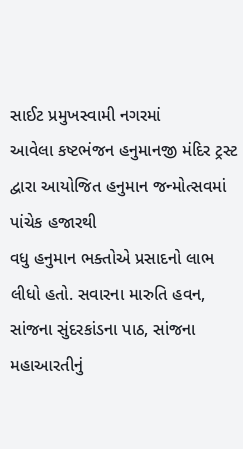સાઈટ પ્રમુખસ્વામી નગરમાં
આવેલા કષ્ટભંજન હનુમાનજી મંદિર ટ્રસ્ટ દ્વારા આયોજિત હનુમાન જન્મોત્સવમાં પાંચેક હજારથી
વધુ હનુમાન ભક્તોએ પ્રસાદનો લાભ લીધો હતો. સવારના મારુતિ હવન, સાંજના સુંદરકાંડના પાઠ, સાંજના મહાઆરતીનું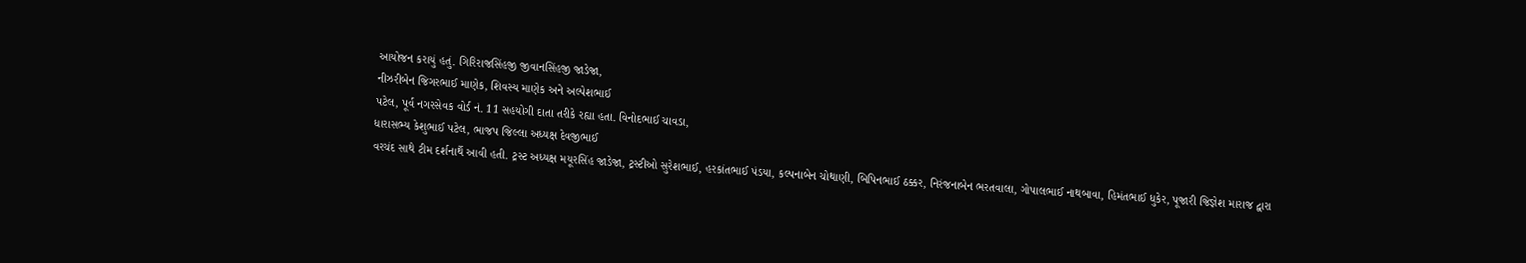આયોજન કરાયું હતું. ગિરિરાજસિંહજી જીવાનસિંહજી જાડેજા,
નીઝરીબેન જિગરભાઈ માણેક, શિવસ્ય માણેક અને અલ્પેશભાઈ
પટેલ, પૂર્વ નગરસેવક વોર્ડ નં. 11 સહયોગી દાતા તરીકે રહ્યા હતા. વિનોદભાઈ ચાવડા,
ધારાસભ્ય કેશુભાઈ પટેલ, ભાજપ જિલ્લા અધ્યક્ષ દેવજીભાઈ
વરચંદ સાથે ટીમ દર્શનાર્થે આવી હતી. ટ્રસ્ટ અધ્યક્ષ મયૂરસિંહ જાડેજા, ટ્રસ્ટીઓ સુરેશભાઈ, હરકાંતભાઈ પંડયા, કલ્પનાબેન ચોથાણી, બિપિનભાઈ ઠક્કર, નિરંજનાબેન ભરતવાલા, ગોપાલભાઈ નાથબાવા, હિમંતભાઈ ધુકેર, પૂજારી જિજ્ઞેશ મારાજ દ્વારા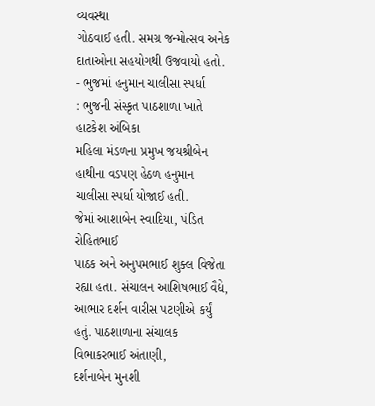વ્યવસ્થા
ગોઠવાઈ હતી. સમગ્ર જન્મોત્સવ અનેક દાતાઓના સહયોગથી ઉજવાયો હતો. - ભુજમાં હનુમાન ચાલીસા સ્પર્ધા
: ભુજની સંસ્કૃત પાઠશાળા ખાતે હાટકેશ અંબિકા
મહિલા મંડળના પ્રમુખ જયશ્રીબેન હાથીના વડપણ હેઠળ હનુમાન ચાલીસા સ્પર્ધા યોજાઈ હતી.
જેમાં આશાબેન સ્વાદિયા, પંડિત રોહિતભાઈ
પાઠક અને અનુપમભાઈ શુક્લ વિજેતા રહ્યા હતા. સંચાલન આશિષભાઈ વૈદ્યે, આભાર દર્શન વારીસ પટણીએ કર્યું હતું. પાઠશાળાના સંચાલક વિભાકરભાઈ અંતાણી,
દર્શનાબેન મુનશી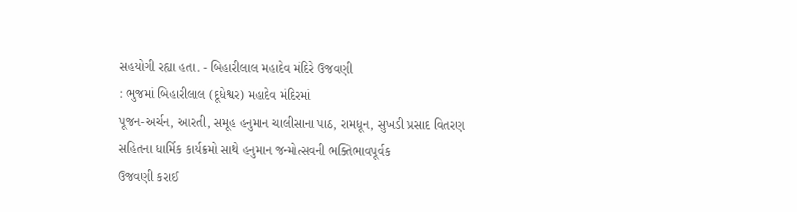સહયોગી રહ્યા હતા. - બિહારીલાલ મહાદેવ મંદિરે ઉજવણી
: ભુજમાં બિહારીલાલ (દૂધેશ્વર) મહાદેવ મંદિરમાં
પૂજન-અર્ચન, આરતી, સમૂહ હનુમાન ચાલીસાના પાઠ, રામધૂન, સુખડી પ્રસાદ વિતરણ સહિતના ધાર્મિક કાર્યક્રમો સાથે હનુમાન જન્મોત્સવની ભક્તિભાવપૂર્વક
ઉજવણી કરાઈ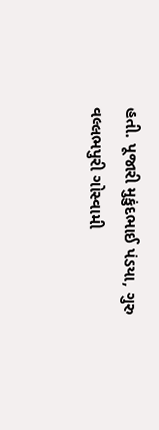હતી. પૂજારી મુકુંદભાઈ પંડયા, ગુરુ વલ્લભપુરી ગોસ્વામી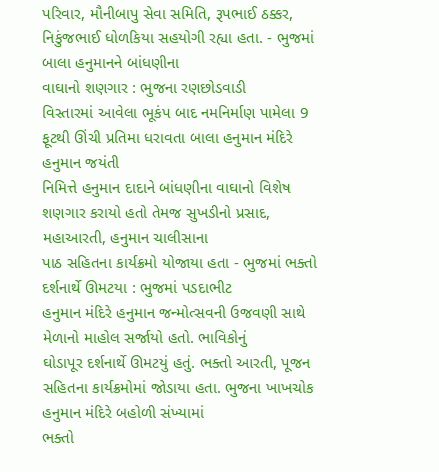પરિવાર, મૌનીબાપુ સેવા સમિતિ, રૂપભાઈ ઠક્કર,
નિકુંજભાઈ ધોળકિયા સહયોગી રહ્યા હતા. - ભુજમાં બાલા હનુમાનને બાંધણીના
વાઘાનો શણગાર : ભુજના રણછોડવાડી
વિસ્તારમાં આવેલા ભૂકંપ બાદ નમનિર્માણ પામેલા 9 ફૂટથી ઊંચી પ્રતિમા ધરાવતા બાલા હનુમાન મંદિરે હનુમાન જયંતી
નિમિત્તે હનુમાન દાદાને બાંધણીના વાઘાનો વિશેષ શણગાર કરાયો હતો તેમજ સુખડીનો પ્રસાદ, મહાઆરતી, હનુમાન ચાલીસાના
પાઠ સહિતના કાર્યક્રમો યોજાયા હતા - ભુજમાં ભક્તો દર્શનાર્થે ઊમટયા : ભુજમાં પડદાભીટ
હનુમાન મંદિરે હનુમાન જન્મોત્સવની ઉજવણી સાથે મેળાનો માહોલ સર્જાયો હતો. ભાવિકોનું
ઘોડાપૂર દર્શનાર્થે ઊમટયું હતું. ભક્તો આરતી, પૂજન સહિતના કાર્યક્રમોમાં જોડાયા હતા. ભુજના ખાખચોક હનુમાન મંદિરે બહોળી સંખ્યામાં
ભક્તો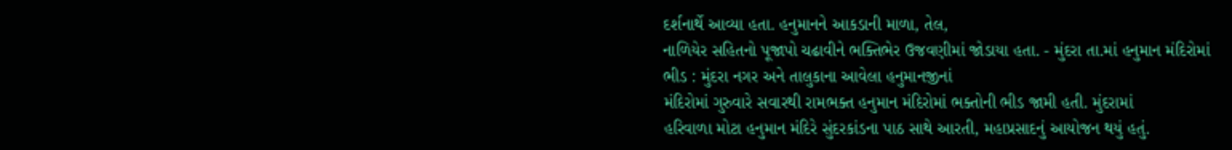દર્શનાર્થે આવ્યા હતા. હનુમાનને આકડાની માળા, તેલ,
નાળિયેર સહિતનો પૂજાપો ચઢાવીને ભક્તિભેર ઉજવણીમાં જોડાયા હતા. - મુંદરા તા.માં હનુમાન મંદિરોમાં
ભીડ : મુંદરા નગર અને તાલુકાના આવેલા હનુમાનજીનાં
મંદિરોમાં ગુરુવારે સવારથી રામભક્ત હનુમાન મંદિરોમાં ભક્તોની ભીડ જામી હતી. મુંદરામાં
હરિવાળા મોટા હનુમાન મંદિરે સુંદરકાંડના પાઠ સાથે આરતી, મહાપ્રસાદનું આયોજન થયું હતું.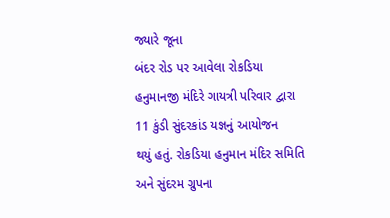જ્યારે જૂના
બંદર રોડ પર આવેલા રોકડિયા હનુમાનજી મંદિરે ગાયત્રી પરિવાર દ્વારા 11 કુંડી સુંદરકાંડ યજ્ઞનું આયોજન
થયું હતું. રોકડિયા હનુમાન મંદિર સમિતિ અને સુંદરમ ગ્રુપના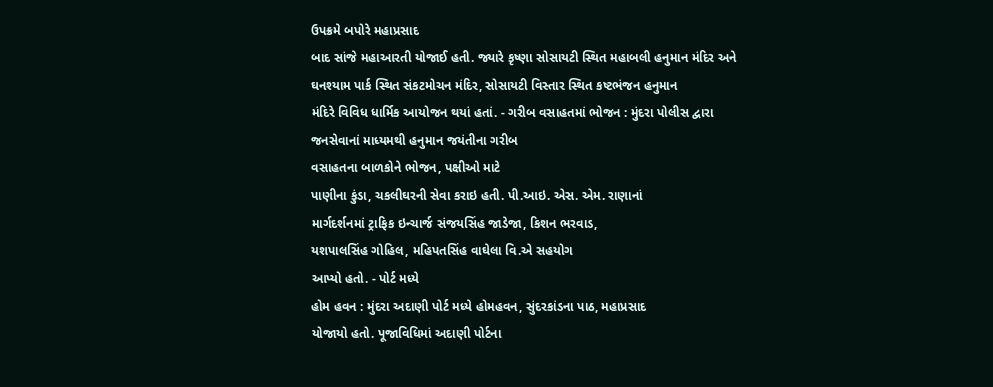ઉપક્રમે બપોરે મહાપ્રસાદ
બાદ સાંજે મહાઆરતી યોજાઈ હતી. જ્યારે કૃષ્ણા સોસાયટી સ્થિત મહાબલી હનુમાન મંદિર અને
ઘનશ્યામ પાર્ક સ્થિત સંકટમોચન મંદિર, સોસાયટી વિસ્તાર સ્થિત કષ્ટભંજન હનુમાન
મંદિરે વિવિધ ધાર્મિક આયોજન થયાં હતાં. - ગરીબ વસાહતમાં ભોજન : મુંદરા પોલીસ દ્વારા જનસેવાનાં માધ્યમથી હનુમાન જયંતીના ગરીબ
વસાહતના બાળકોને ભોજન, પક્ષીઓ માટે
પાણીના કુંડા, ચકલીઘરની સેવા કરાઇ હતી. પી.આઇ. એસ. એમ. રાણાનાં
માર્ગદર્શનમાં ટ્રાફિક ઇન્ચાર્જ સંજયસિંહ જાડેજા, કિશન ભરવાડ,
યશપાલસિંહ ગોહિલ, મહિપતસિંહ વાઘેલા વિ.એ સહયોગ
આપ્યો હતો. - પોર્ટ મધ્યે
હોમ હવન : મુંદરા અદાણી પોર્ટ મધ્યે હોમહવન, સુંદરકાંડના પાઠ, મહાપ્રસાદ
યોજાયો હતો. પૂજાવિધિમાં અદાણી પોર્ટના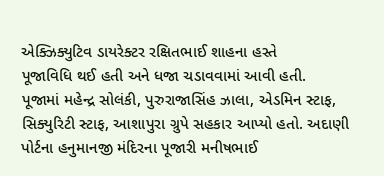એક્ઝિક્યુટિવ ડાયરેક્ટર રક્ષિતભાઈ શાહના હસ્તે
પૂજાવિધિ થઈ હતી અને ધજા ચડાવવામાં આવી હતી.
પૂજામાં મહેન્દ્ર સોલંકી, પુરુરાજાસિંહ ઝાલા, એડમિન સ્ટાફ, સિક્યુરિટી સ્ટાફ, આશાપુરા ગ્રુપે સહકાર આપ્યો હતો. અદાણી પોર્ટના હનુમાનજી મંદિરના પૂજારી મનીષભાઈ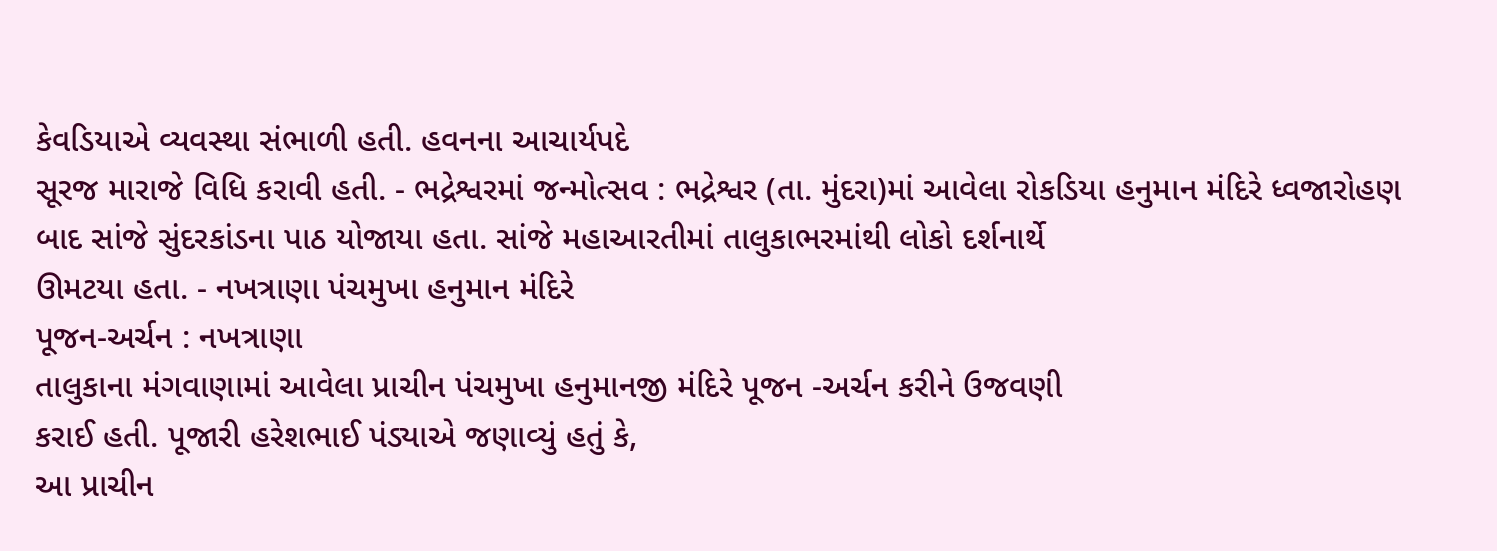કેવડિયાએ વ્યવસ્થા સંભાળી હતી. હવનના આચાર્યપદે
સૂરજ મારાજે વિધિ કરાવી હતી. - ભદ્રેશ્વરમાં જન્મોત્સવ : ભદ્રેશ્વર (તા. મુંદરા)માં આવેલા રોકડિયા હનુમાન મંદિરે ધ્વજારોહણ
બાદ સાંજે સુંદરકાંડના પાઠ યોજાયા હતા. સાંજે મહાઆરતીમાં તાલુકાભરમાંથી લોકો દર્શનાર્થે
ઊમટયા હતા. - નખત્રાણા પંચમુખા હનુમાન મંદિરે
પૂજન-અર્ચન : નખત્રાણા
તાલુકાના મંગવાણામાં આવેલા પ્રાચીન પંચમુખા હનુમાનજી મંદિરે પૂજન -અર્ચન કરીને ઉજવણી
કરાઈ હતી. પૂજારી હરેશભાઈ પંડ્યાએ જણાવ્યું હતું કે,
આ પ્રાચીન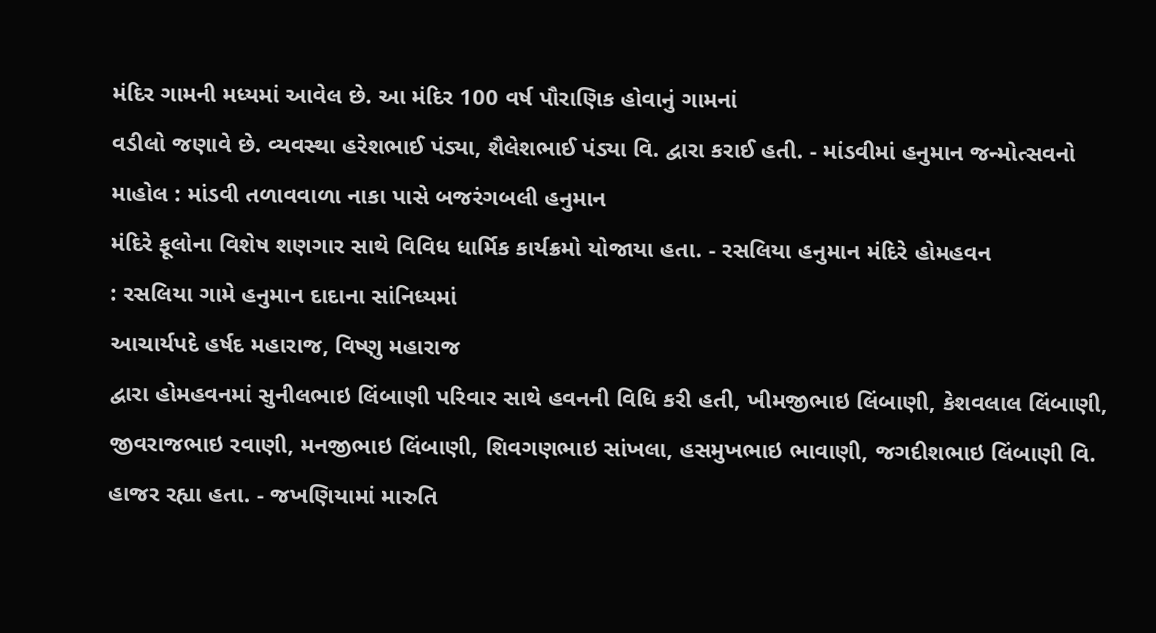મંદિર ગામની મધ્યમાં આવેલ છે. આ મંદિર 100 વર્ષ પૌરાણિક હોવાનું ગામનાં
વડીલો જણાવે છે. વ્યવસ્થા હરેશભાઈ પંડ્યા, શૈલેશભાઈ પંડ્યા વિ. દ્વારા કરાઈ હતી. - માંડવીમાં હનુમાન જન્મોત્સવનો
માહોલ : માંડવી તળાવવાળા નાકા પાસે બજરંગબલી હનુમાન
મંદિરે ફૂલોના વિશેષ શણગાર સાથે વિવિધ ધાર્મિક કાર્યક્રમો યોજાયા હતા. - રસલિયા હનુમાન મંદિરે હોમહવન
: રસલિયા ગામે હનુમાન દાદાના સાંનિધ્યમાં
આચાર્યપદે હર્ષદ મહારાજ, વિષ્ણુ મહારાજ
દ્વારા હોમહવનમાં સુનીલભાઇ લિંબાણી પરિવાર સાથે હવનની વિધિ કરી હતી, ખીમજીભાઇ લિંબાણી, કેશવલાલ લિંબાણી, જીવરાજભાઇ રવાણી, મનજીભાઇ લિંબાણી, શિવગણભાઇ સાંખલા, હસમુખભાઇ ભાવાણી, જગદીશભાઇ લિંબાણી વિ. હાજર રહ્યા હતા. - જખણિયામાં મારુતિ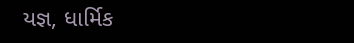યજ્ઞ, ધાર્મિક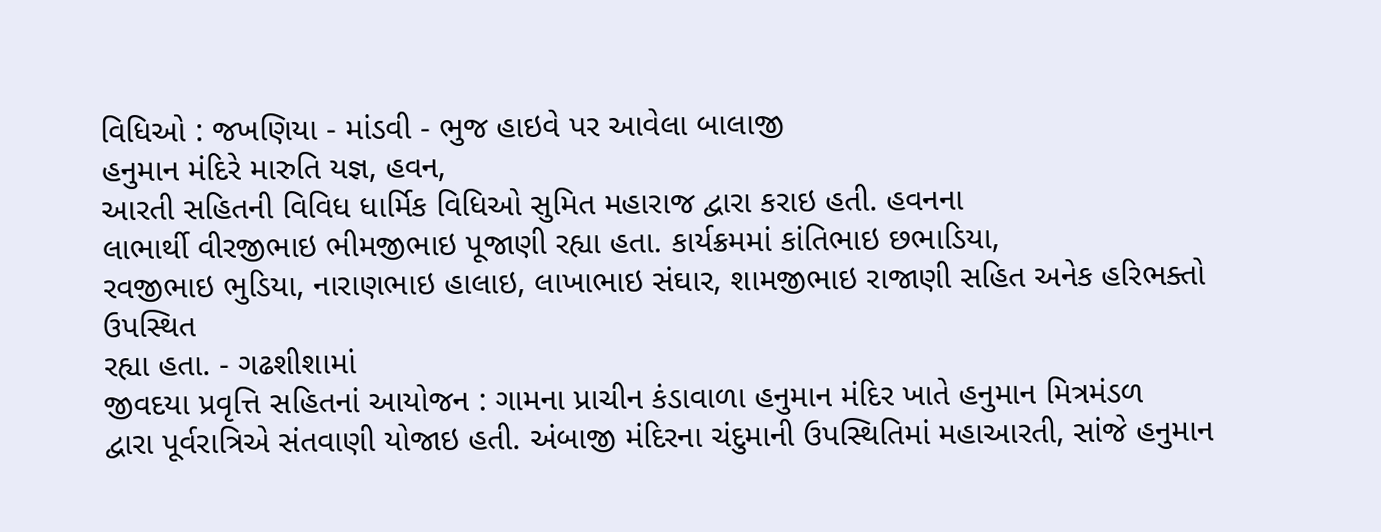વિધિઓ : જખણિયા - માંડવી - ભુજ હાઇવે પર આવેલા બાલાજી
હનુમાન મંદિરે મારુતિ યજ્ઞ, હવન,
આરતી સહિતની વિવિધ ધાર્મિક વિધિઓ સુમિત મહારાજ દ્વારા કરાઇ હતી. હવનના
લાભાર્થી વીરજીભાઇ ભીમજીભાઇ પૂજાણી રહ્યા હતા. કાર્યક્રમમાં કાંતિભાઇ છભાડિયા,
રવજીભાઇ ભુડિયા, નારાણભાઇ હાલાઇ, લાખાભાઇ સંઘાર, શામજીભાઇ રાજાણી સહિત અનેક હરિભક્તો ઉપસ્થિત
રહ્યા હતા. - ગઢશીશામાં
જીવદયા પ્રવૃત્તિ સહિતનાં આયોજન : ગામના પ્રાચીન કંડાવાળા હનુમાન મંદિર ખાતે હનુમાન મિત્રમંડળ
દ્વારા પૂર્વરાત્રિએ સંતવાણી યોજાઇ હતી. અંબાજી મંદિરના ચંદુમાની ઉપસ્થિતિમાં મહાઆરતી, સાંજે હનુમાન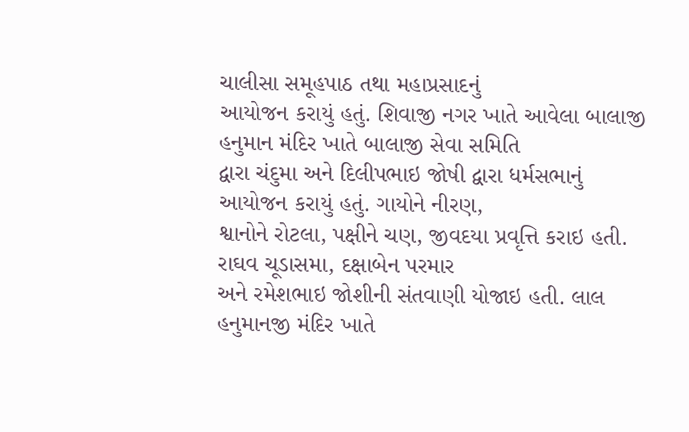ચાલીસા સમૂહપાઠ તથા મહાપ્રસાદનું
આયોજન કરાયું હતું. શિવાજી નગર ખાતે આવેલા બાલાજી હનુમાન મંદિર ખાતે બાલાજી સેવા સમિતિ
દ્વારા ચંદુમા અને દિલીપભાઇ જોષી દ્વારા ધર્મસભાનું આયોજન કરાયું હતું. ગાયોને નીરણ,
શ્વાનોને રોટલા, પક્ષીને ચણ, જીવદયા પ્રવૃત્તિ કરાઇ હતી. રાઘવ ચૂડાસમા, દક્ષાબેન પરમાર
અને રમેશભાઇ જોશીની સંતવાણી યોજાઇ હતી. લાલ હનુમાનજી મંદિર ખાતે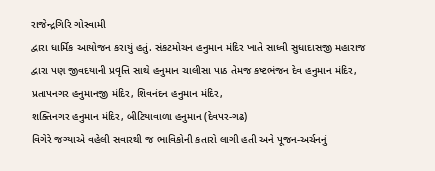રાજેન્દ્રગિરિ ગોસ્વામી
દ્વારા ધાર્મિક આયોજન કરાયું હતું. સંકટમોચન હનુમાન મંદિર ખાતે સાધ્વી સુધાદાસજી મહારાજ
દ્વારા પણ જીવદયાની પ્રવૃત્તિ સાથે હનુમાન ચાલીસા પાઠ તેમજ કષ્ટભંજન દેવ હનુમાન મંદિર,
પ્રતાપનગર હનુમાનજી મંદિર, શિવનંદન હનુમાન મંદિર,
શક્તિનગર હનુમાન મંદિર, બીટિયાવાળા હનુમાન (દેવપર-ગઢ)
વિગેરે જગ્યાએ વહેલી સવારથી જ ભાવિકોની કતારો લાગી હતી અને પૂજન-અર્ચનનું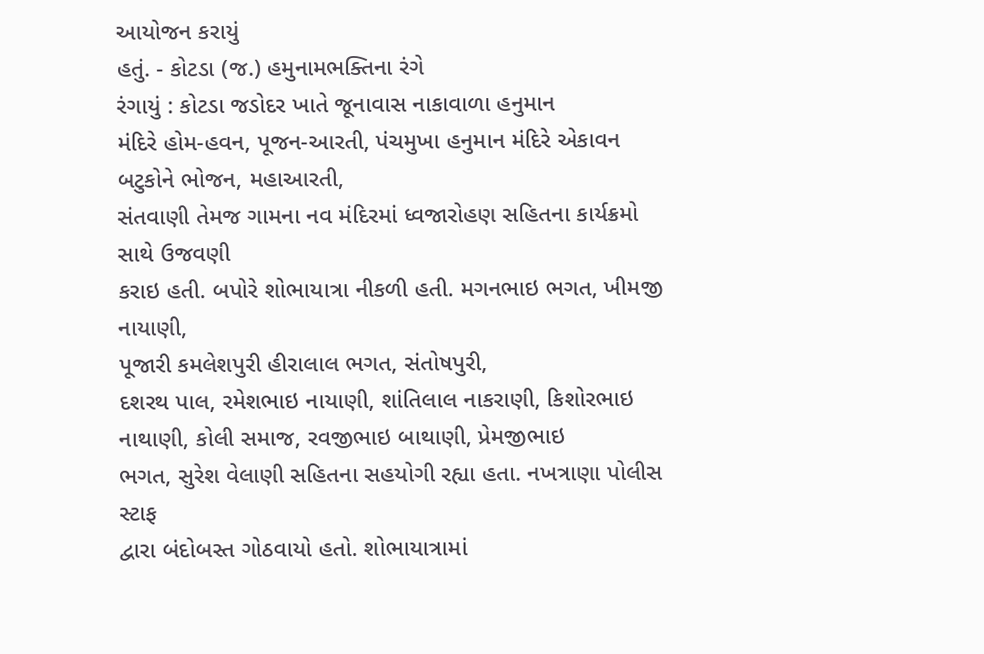આયોજન કરાયું
હતું. - કોટડા (જ.) હમુનામભક્તિના રંગે
રંગાયું : કોટડા જડોદર ખાતે જૂનાવાસ નાકાવાળા હનુમાન
મંદિરે હોમ-હવન, પૂજન-આરતી, પંચમુખા હનુમાન મંદિરે એકાવન બટુકોને ભોજન, મહાઆરતી,
સંતવાણી તેમજ ગામના નવ મંદિરમાં ધ્વજારોહણ સહિતના કાર્યક્રમો સાથે ઉજવણી
કરાઇ હતી. બપોરે શોભાયાત્રા નીકળી હતી. મગનભાઇ ભગત, ખીમજી નાયાણી,
પૂજારી કમલેશપુરી હીરાલાલ ભગત, સંતોષપુરી,
દશરથ પાલ, રમેશભાઇ નાયાણી, શાંતિલાલ નાકરાણી, કિશોરભાઇ નાથાણી, કોલી સમાજ, રવજીભાઇ બાથાણી, પ્રેમજીભાઇ
ભગત, સુરેશ વેલાણી સહિતના સહયોગી રહ્યા હતા. નખત્રાણા પોલીસ સ્ટાફ
દ્વારા બંદોબસ્ત ગોઠવાયો હતો. શોભાયાત્રામાં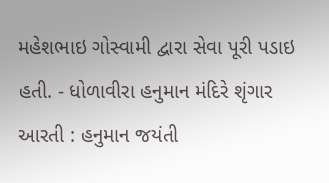મહેશભાઇ ગોસ્વામી દ્વારા સેવા પૂરી પડાઇ
હતી. - ધોળાવીરા હનુમાન મંદિરે શૃંગાર
આરતી : હનુમાન જયંતી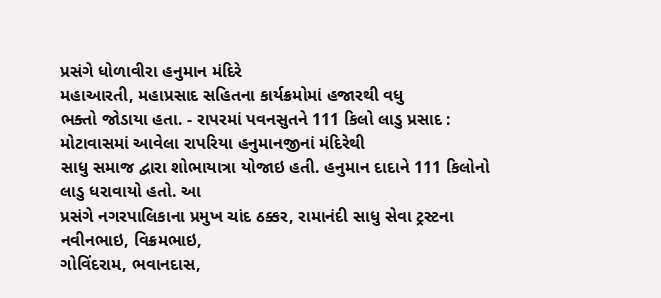પ્રસંગે ધોળાવીરા હનુમાન મંદિરે
મહાઆરતી, મહાપ્રસાદ સહિતના કાર્યક્રમોમાં હજારથી વધુ
ભક્તો જોડાયા હતા. - રાપરમાં પવનસુતને 111 કિલો લાડુ પ્રસાદ : મોટાવાસમાં આવેલા રાપરિયા હનુમાનજીનાં મંદિરેથી
સાધુ સમાજ દ્વારા શોભાયાત્રા યોજાઇ હતી. હનુમાન દાદાને 111 કિલોનો લાડુ ધરાવાયો હતો. આ
પ્રસંગે નગરપાલિકાના પ્રમુખ ચાંદ ઠક્કર, રામાનંદી સાધુ સેવા ટ્રસ્ટના નવીનભાઇ, વિક્રમભાઇ,
ગોવિંદરામ, ભવાનદાસ,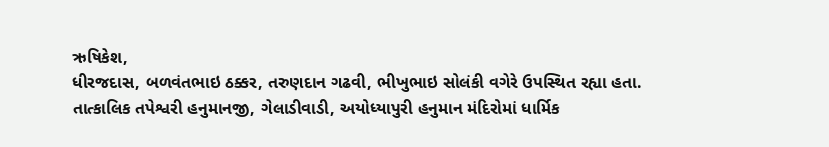ઋષિકેશ,
ધીરજદાસ, બળવંતભાઇ ઠક્કર, તરુણદાન ગઢવી, ભીખુભાઇ સોલંકી વગેરે ઉપસ્થિત રહ્યા હતા.
તાત્કાલિક તપેશ્વરી હનુમાનજી, ગેલાડીવાડી, અયોધ્યાપુરી હનુમાન મંદિરોમાં ધાર્મિક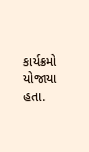કાર્યક્રમો યોજાયા હતા.